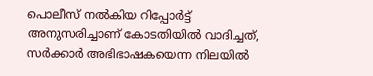പൊലീസ് നല്‍കിയ റിപ്പോര്‍ട്ട് അനുസരിച്ചാണ് കോടതിയില്‍ വാദിച്ചത്, സര്‍ക്കാര്‍ അഭിഭാഷകയെന്ന നിലയില്‍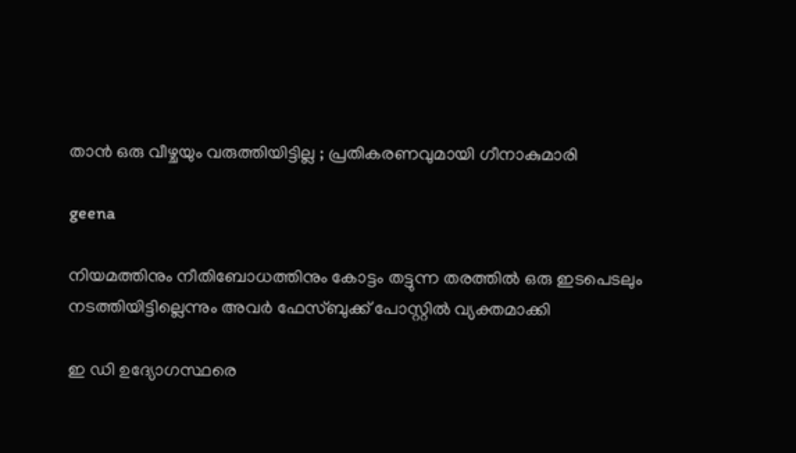താന്‍ ഒരു വീഴ്ചയും വരുത്തിയിട്ടില്ല ; പ്രതികരണവുമായി ഗീനാകുമാരി

geena

നിയമത്തിനും നീതിബോധത്തിനും കോട്ടം തട്ടുന്ന തരത്തില്‍ ഒരു ഇടപെടലും നടത്തിയിട്ടില്ലെന്നും അവര്‍ ഫേസ്ബുക്ക് പോസ്റ്റില്‍ വ്യക്തമാക്കി

ഇ ഡി ഉദ്യോഗസ്ഥരെ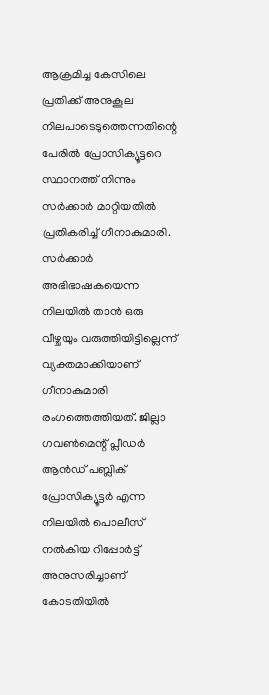ആക്രമിച്ച കേസിലെ പ്രതിക്ക് അനുകൂല നിലപാടെടുത്തെന്നതിന്റെ പേരില്‍ പ്രോസിക്യൂട്ടറെ സ്ഥാനത്ത് നിന്നും സര്‍ക്കാര്‍ മാറ്റിയതില്‍ പ്രതികരിച്ച് ഗീനാകുമാരി. സര്‍ക്കാര്‍ അഭിഭാഷകയെന്ന നിലയില്‍ താന്‍ ഒരു വീഴ്ചയും വരുത്തിയിട്ടില്ലെന്ന് വ്യക്തമാക്കിയാണ് ഗീനാകുമാരി രംഗത്തെത്തിയത്. ജില്ലാ ഗവണ്‍മെന്റ് പ്ലീഡര്‍ ആന്‍ഡ് പബ്ലിക് പ്രോസിക്യൂട്ടര്‍ എന്ന നിലയില്‍ പൊലീസ് നല്‍കിയ റിപ്പോര്‍ട്ട് അനുസരിച്ചാണ് കോടതിയില്‍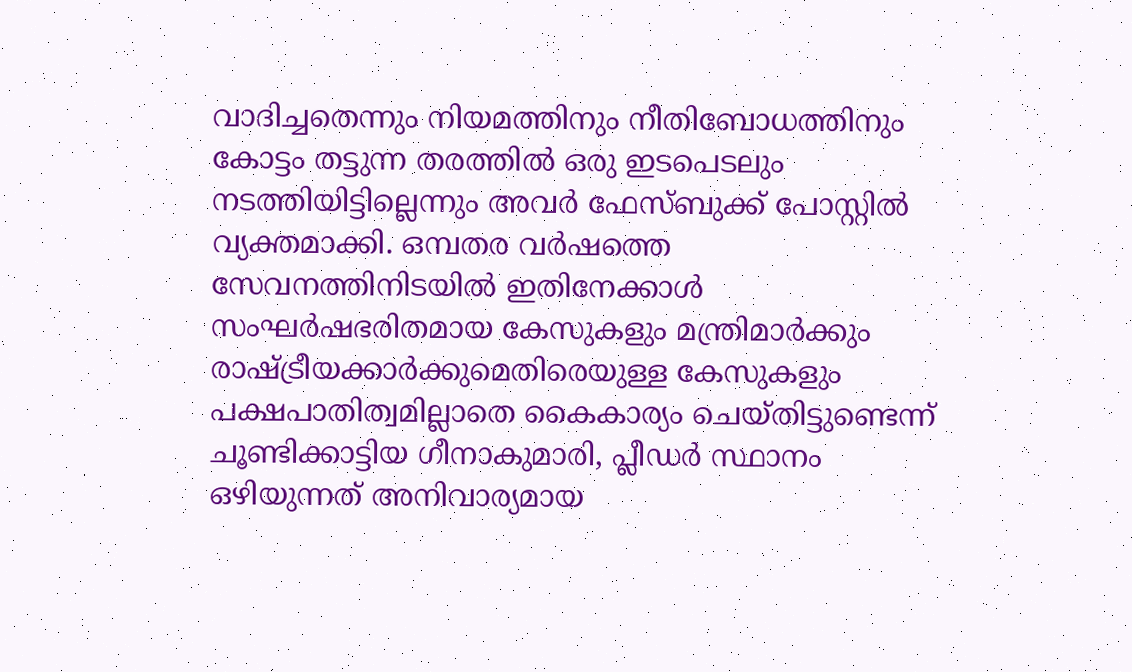വാദിച്ചതെന്നും നിയമത്തിനും നീതിബോധത്തിനും കോട്ടം തട്ടുന്ന തരത്തില്‍ ഒരു ഇടപെടലും നടത്തിയിട്ടില്ലെന്നും അവര്‍ ഫേസ്ബുക്ക് പോസ്റ്റില്‍ വ്യക്തമാക്കി. ഒമ്പതര വര്‍ഷത്തെ സേവനത്തിനിടയില്‍ ഇതിനേക്കാള്‍ സംഘര്‍ഷഭരിതമായ കേസുകളും മന്ത്രിമാര്‍ക്കും രാഷ്ട്രീയക്കാര്‍ക്കുമെതിരെയുള്ള കേസുകളും പക്ഷപാതിത്വമില്ലാതെ കൈകാര്യം ചെയ്തിട്ടുണ്ടെന്ന് ചൂണ്ടിക്കാട്ടിയ ഗീനാകുമാരി, പ്ലീഡര്‍ സ്ഥാനം ഒഴിയുന്നത് അനിവാര്യമായ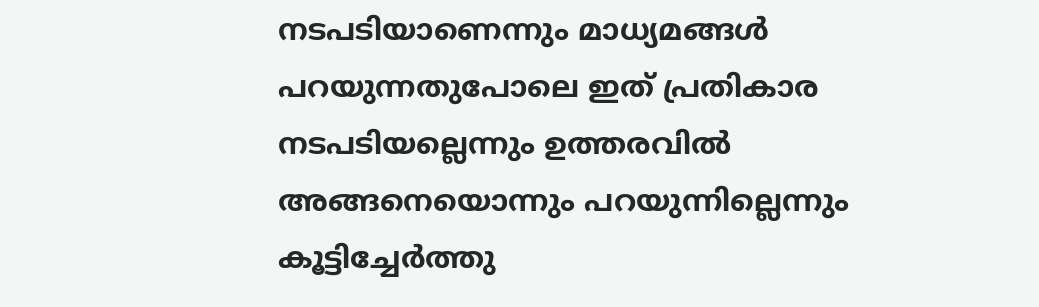നടപടിയാണെന്നും മാധ്യമങ്ങള്‍ പറയുന്നതുപോലെ ഇത് പ്രതികാര നടപടിയല്ലെന്നും ഉത്തരവില്‍ അങ്ങനെയൊന്നും പറയുന്നില്ലെന്നും കൂട്ടിച്ചേര്‍ത്തു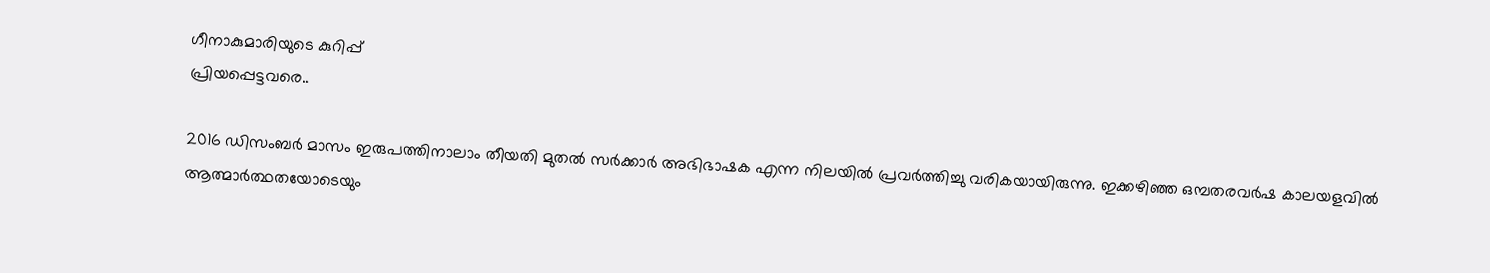ഗീനാകുമാരിയുടെ കുറിപ്പ്
പ്രിയപ്പെട്ടവരെ..

2016 ഡിസംബര്‍ മാസം ഇരുപത്തിനാലാം തീയതി മുതല്‍ സര്‍ക്കാര്‍ അഭിഭാഷക എന്ന നിലയില്‍ പ്രവര്‍ത്തിച്ചു വരികയായിരുന്നു. ഇക്കഴിഞ്ഞ ഒമ്പതരവര്‍ഷ കാലയളവില്‍ ആത്മാര്‍ത്ഥതയോടെയും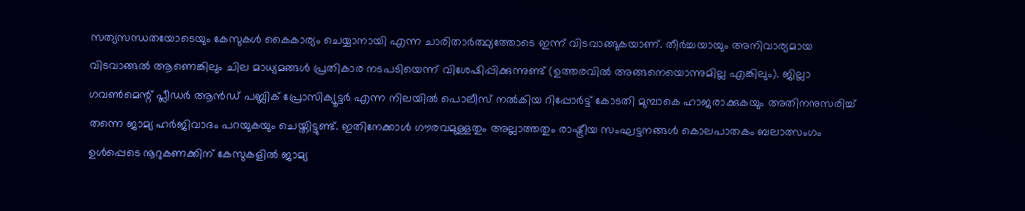സത്യസന്ധതയോടെയും കേസുകള്‍ കൈകാര്യം ചെയ്യാനായി എന്ന ചാരിതാര്‍ത്ഥ്യത്തോടെ ഇന്ന് വിടവാങ്ങുകയാണ്. തീര്‍ച്ചയായും അനിവാര്യമായ വിടവാങ്ങല്‍ ആണെങ്കിലും ചില മാധ്യമങ്ങള്‍ പ്രതികാര നടപടിയെന്ന് വിശേഷിപ്പിക്കുന്നുണ്ട് (ഉത്തരവില്‍ അങ്ങനെയൊന്നുമില്ല എങ്കിലും). ജില്ലാ ഗവണ്‍മെന്റ് പ്ലീഡര്‍ ആന്‍ഡ് പബ്ലിക് പ്രോസിക്യൂട്ടര്‍ എന്ന നിലയില്‍ പൊലീസ് നല്‍കിയ റിപ്പോര്‍ട്ട് കോടതി മുമ്പാകെ ഹാജരാക്കുകയും അതിനനുസരിച്ച് തന്നെ ജാമ്യ ഹര്‍ജിവാദം പറയുകയും ചെയ്തിട്ടുണ്ട്. ഇതിനേക്കാള്‍ ഗൗരവമുള്ളതും അല്ലാത്തതും രാഷ്ട്രീയ സംഘട്ടനങ്ങള്‍ കൊലപാതകം ബലാത്സംഗം ഉള്‍പ്പെടെ നൂറുകണക്കിന് കേസുകളില്‍ ജാമ്യ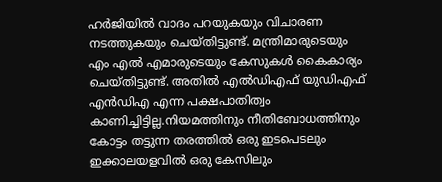ഹര്‍ജിയില്‍ വാദം പറയുകയും വിചാരണ നടത്തുകയും ചെയ്തിട്ടുണ്ട്. മന്ത്രിമാരുടെയും എം എല്‍ എമാരുടെയും കേസുകള്‍ കൈകാര്യം ചെയ്തിട്ടുണ്ട്. അതില്‍ എല്‍ഡിഎഫ് യുഡിഎഫ് എന്‍ഡിഎ എന്ന പക്ഷപാതിത്വം കാണിച്ചിട്ടില്ല.നിയമത്തിനും നീതിബോധത്തിനും കോട്ടം തട്ടുന്ന തരത്തില്‍ ഒരു ഇടപെടലും ഇക്കാലയളവില്‍ ഒരു കേസിലും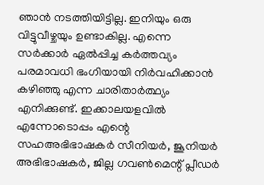ഞാന്‍ നടത്തിയിട്ടില്ല. ഇനിയും ഒരു വിട്ടുവീഴ്ചയും ഉണ്ടാകില്ല. എന്നെ സര്‍ക്കാര്‍ ഏല്‍പ്പിച്ച കര്‍ത്തവ്യം പരമാവധി ഭംഗിയായി നിര്‍വഹിക്കാന്‍ കഴിഞ്ഞു എന്ന ചാരിതാര്‍ത്ഥ്യം എനിക്കുണ്ട്. ഇക്കാലയളവില്‍ എന്നോടൊപ്പം എന്റെ സഹഅഭിഭാഷകര്‍ സീനിയര്‍, ജൂനിയര്‍ അഭിഭാഷകര്‍, ജില്ല ഗവണ്‍മെന്റ് പ്ലീഡര്‍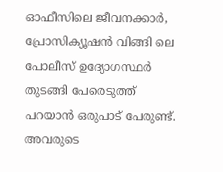ഓഫീസിലെ ജീവനക്കാര്‍, പ്രോസിക്യൂഷന്‍ വിങ്ങി ലെ പോലീസ് ഉദ്യോഗസ്ഥര്‍ തുടങ്ങി പേരെടുത്ത് പറയാന്‍ ഒരുപാട് പേരുണ്ട്. അവരുടെ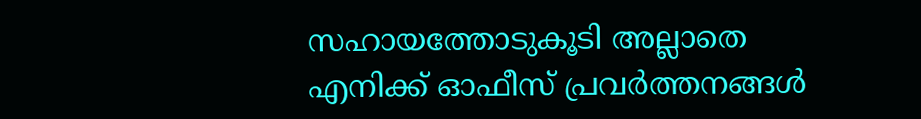സഹായത്തോടുകൂടി അല്ലാതെ എനിക്ക് ഓഫീസ് പ്രവര്‍ത്തനങ്ങള്‍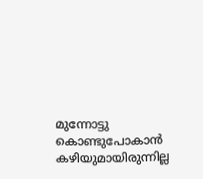മുന്നോട്ടു കൊണ്ടുപോകാന്‍ കഴിയുമായിരുന്നില്ല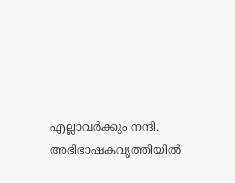എല്ലാവര്‍ക്കും നന്ദി. അഭിഭാഷകവൃത്തിയില്‍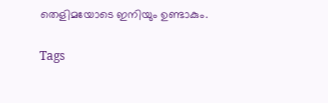തെളിമയോടെ ഇനിയും ഉണ്ടാകും.

Tags